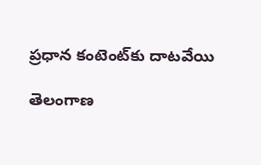ప్రధాన కంటెంట్‌కు దాటవేయి

తెలంగాణ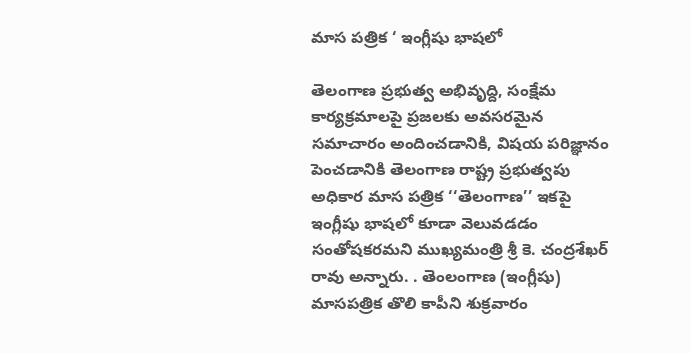మాస పత్రిక ‘ ఇంగ్లీషు భాషలో

తెలంగాణ ప్రభుత్వ అభివృద్ది, సంక్షేమ కార్యక్రమాలపై ప్రజలకు అవసరమైన సమాచారం అందించడానికి, విషయ పరిజ్ఞానం పెంచడానికి తెలంగాణ రాష్ట్ర ప్రభుత్వపు అధికార మాస పత్రిక ‘‘తెలంగాణ’’ ఇకపై ఇంగ్లీషు భాషలో కూడా వెలువడడం సంతోషకరమని ముఖ్యమంత్రి శ్రీ కె. చంద్రశేఖర్ రావు అన్నారు. . తెంలంగాణ (ఇంగ్లీషు) మాసపత్రిక తొలి కాపీని శుక్రవారం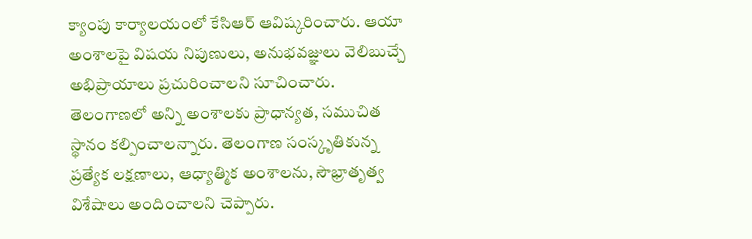క్యాంపు కార్యాలయంలో కేసిఆర్ ఆవిష్కరించారు. ఆయా అంశాలపై విషయ నిపుణులు, అనుభవజ్ఞులు వెలిబుచ్చే అభిప్రాయాలు ప్రచురించాలని సూచించారు.
తెలంగాణలో అన్ని అంశాలకు ప్రాధాన్యత, సముచిత స్థానం కల్పించాలన్నారు. తెలంగాణ సంస్కృతికున్న ప్రత్యేక లక్షణాలు, ఆధ్యాత్మిక అంశాలను, సౌభ్రాతృత్వ విశేషాలు అందించాలని చెప్పారు.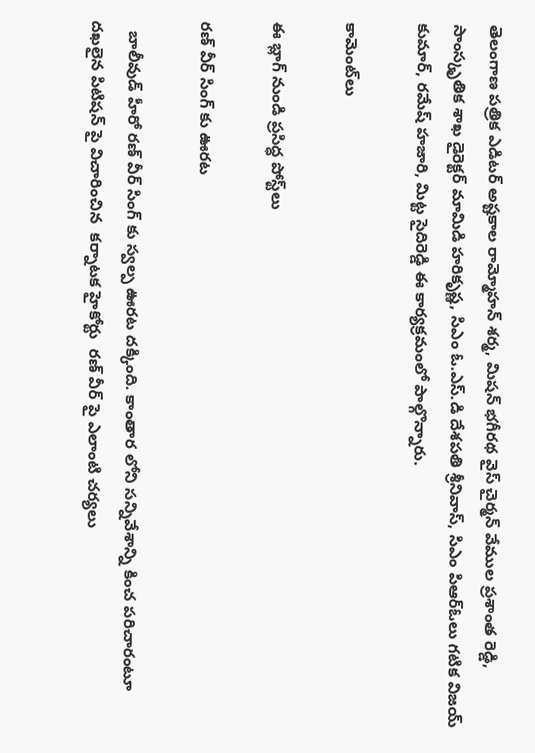తెలంగాణ పత్రిక ఎడిటర్ అష్టకాల రామ్మోహన్ శర్మ, మిషన్ భగీరథ వైస్ చైర్మన్ వేముల ప్రశాంత రెడ్డి, సాంస్కృతిక శాఖ డైరెక్టర్ మామిడి హరికృష్ణ, సిఎం ఓ.ఎస్.డి దేశపతి శ్రీనివాస్, సిఎం పిఆర్ఓలు గటిక విజయ్ కుమార్, రమేష్ హజారి, మిట్ట సైదిరెడ్డి ఈ కార్యక్రమంలో పాల్గొన్నారు.

కామెంట్‌లు

ఈ బ్లాగ్ నుండి ప్రసిద్ధ పోస్ట్‌లు

రణ్ వీర్ సింగ్ కు ఊరట

  బాలీవుడ్ హీరో రణ్ వీర్ సింగ్ కు స్వల్ప ఊరట దక్కింది. కాంతార లోని సన్నివేశాన్ని కించ పరిచారంటూ దఖలైన పిటిషన్ పై విచారించిన  కర్నాటక హైకోర్టు  రణ్ వీర్ పై ఎలాంటి చర్యలు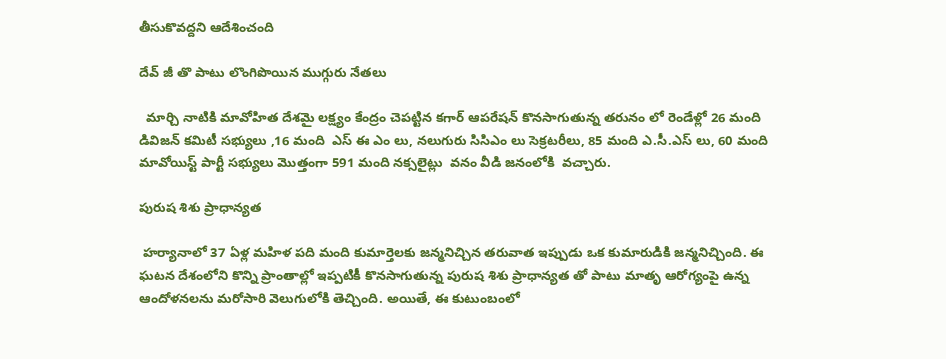తీసుకొవద్దని ఆదేశించంది

దేవ్ జీ తొ పాటు లొంగిపొయిన ముగ్గురు నేతలు

  మార్చి నాటికి మావోహిత దేశమై లక్ష్యం కేంద్రం చెపట్టిన కగార్ ఆపరేషన్ కొనసాగుతున్న తరునం లో రెండేళ్లో 26 మంది డివిజన్ కమిటీ సభ్యులు ,16 మంది  ఎస్ ఈ ఎం లు, నలుగురు సిసిఎం లు సెక్రటరీలు, 85 మంది ఎ.సీ.ఎస్ లు, 60 మంది మావోయిస్ట్ పార్టీ సభ్యులు మొత్తంగా 591 మంది నక్సలైట్లు  వనం వీడి జనంలోకి  వచ్చారు.

పురుష శిశు ప్రాధాన్యత

 హర్యానాలో 37 ఏళ్ల మహిళ పది మంది కుమార్తెలకు జన్మనిచ్చిన తరువాత ఇప్పుడు ఒక కుమారుడికి జన్మనిచ్చింది. ఈ ఘటన దేశంలోని కొన్ని ప్రాంతాల్లో ఇప్పటికీ కొనసాగుతున్న పురుష శిశు ప్రాధాన్యత తో పాటు మాతృ ఆరోగ్యంపై ఉన్న ఆందోళనలను మరోసారి వెలుగులోకి తెచ్చింది. అయితే, ఈ కుటుంబంలో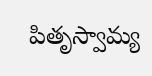పితృస్వామ్య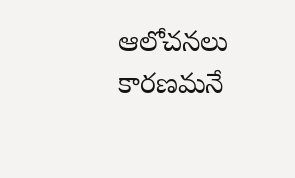ఆలోచనలు కారణమనే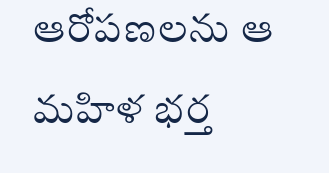ఆరోపణలను ఆ మహిళ భర్త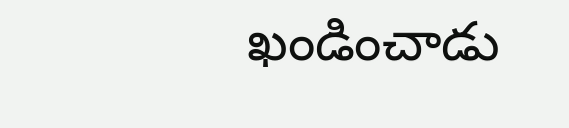ఖండించాడు